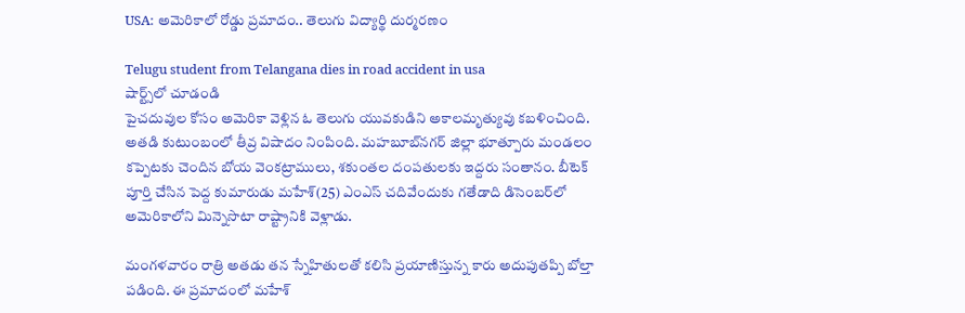USA: అమెరికాలో రోడ్డు ప్రమాదం.. తెలుగు విద్యార్థి దుర్మరణం

Telugu student from Telangana dies in road accident in usa
షార్ట్స్‌లో చూడండి
పైచదువుల కోసం అమెరికా వెళ్లిన ఓ తెలుగు యువకుడిని అకాలమృత్యువు కబళించింది. అతడి కుటుంబంలో తీవ్ర విషాదం నింపింది. మహబూబ్‌నగర్ జిల్లా భూత్పూరు మండలం కప్పెటకు చెందిన బోయ వెంకట్రాములు, శకుంతల దంపతులకు ఇద్దరు సంతానం. బీటెక్ పూర్తి చేసిన పెద్ద కుమారుడు మహేశ్(25) ఎంఎస్ చదివేందుకు గతేడాది డిసెంబర్‌లో అమెరికాలోని మిన్నెసొటా రాష్ట్రానికి వెళ్లాడు.

మంగళవారం రాత్రి అతడు తన స్నేహితులతో కలిసి ప్రయాణిస్తున్న కారు అదుపుతప్పి బోల్తా పడింది. ఈ ప్రమాదంలో మహేశ్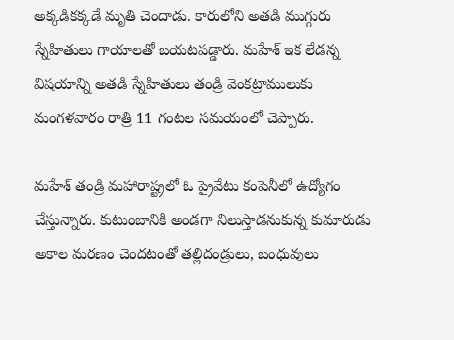అక్కడికక్కడే మృతి చెందాడు. కారులోని అతడి ముగ్గురు స్నేహితులు గాయాలతో బయటపడ్డారు. మహేశ్ ఇక లేడన్న విషయాన్ని అతడి స్నేహితులు తండ్రి వెంకట్రాములుకు మంగళవారం రాత్రి 11 గంటల సమయంలో చెప్పారు.

మహేశ్ తండ్రి మహారాష్ట్రలో ఓ ప్రైవేటు కంపెనీలో ఉద్యోగం చేస్తున్నారు. కుటుంబానికి అండగా నిలుస్తాడనుకున్న కుమారుడు అకాల మరణం చెందటంతో తల్లిదండ్రులు, బంధువులు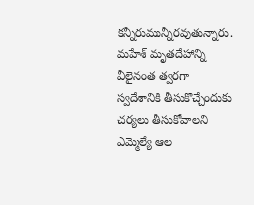కన్నీరుమున్నీరవుతున్నారు. మహేశ్ మృతదేహాన్ని వీలైనంత త్వరగా స్వదేశానికి తీసుకొచ్చేందుకు చర్యలు తీసుకోవాలని ఎమ్మెల్యే ఆల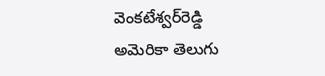వెంకటేశ్వర్‌రెడ్డి అమెరికా తెలుగు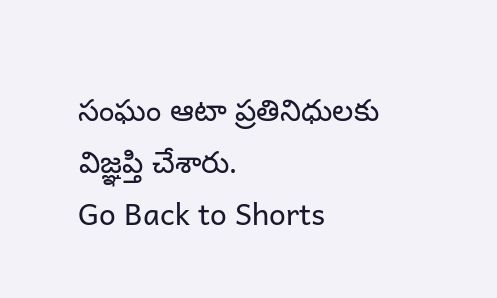సంఘం ఆటా ప్రతినిధులకు విజ్ఞప్తి చేశారు.
Go Back to Shorts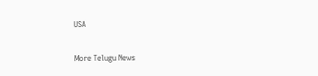USA

More Telugu News